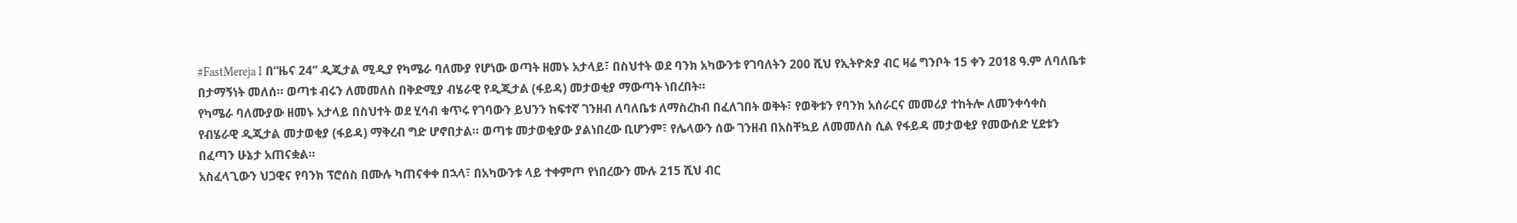#FastMereja I በ“ዜና 24” ዲጂታል ሚዲያ የካሜራ ባለሙያ የሆነው ወጣት ዘመኑ አታላይ፣ በስህተት ወደ ባንክ አካውንቱ የገባለትን 200 ሺህ የኢትዮጵያ ብር ዛሬ ግንቦት 15 ቀን 2018 ዓ.ም ለባለቤቱ በታማኝነት መለሰ። ወጣቱ ብሩን ለመመለስ በቅድሚያ ብሄራዊ የዲጂታል (ፋይዳ) መታወቂያ ማውጣት ነበረበት።
የካሜራ ባለሙያው ዘመኑ አታላይ በስህተት ወደ ሂሳብ ቁጥሩ የገባውን ይህንን ከፍተኛ ገንዘብ ለባለቤቱ ለማስረከብ በፈለገበት ወቅት፣ የወቅቱን የባንክ አሰራርና መመሪያ ተከትሎ ለመንቀሳቀስ የብሄራዊ ዲጂታል መታወቂያ (ፋይዳ) ማቅረብ ግድ ሆኖበታል። ወጣቱ መታወቂያው ያልነበረው ቢሆንም፣ የሌላውን ሰው ገንዘብ በአስቸኳይ ለመመለስ ሲል የፋይዳ መታወቂያ የመውሰድ ሂደቱን በፈጣን ሁኔታ አጠናቋል።
አስፈላጊውን ህጋዊና የባንክ ፕሮሰስ በሙሉ ካጠናቀቀ በኋላ፣ በአካውንቱ ላይ ተቀምጦ የነበረውን ሙሉ 215 ሺህ ብር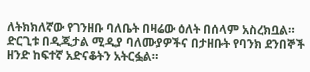ለትክክለኛው የገንዘቡ ባለቤት በዛሬው ዕለት በሰላም አስረክቧል። ድርጊቱ በዲጂታል ሚዲያ ባለሙያዎችና በታዘቡት የባንክ ደንበኞች ዘንድ ከፍተኛ አድናቆትን አትርፏል።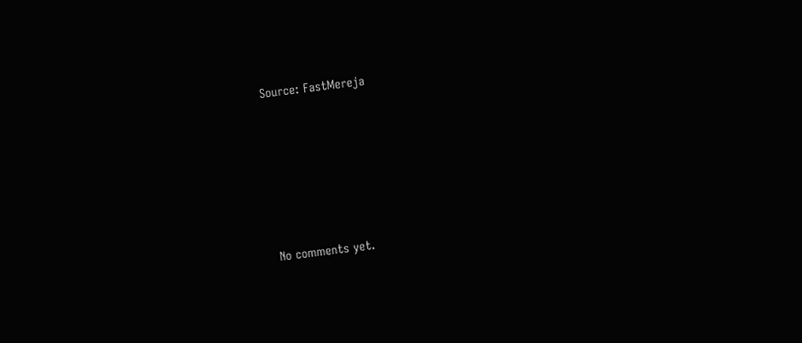Source: FastMereja









No comments yet.